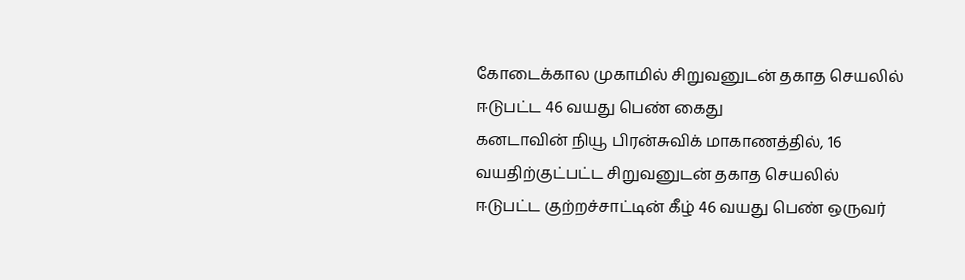கோடைக்கால முகாமில் சிறுவனுடன் தகாத செயலில் ஈடுபட்ட 46 வயது பெண் கைது
கனடாவின் நியூ பிரன்சுவிக் மாகாணத்தில், 16 வயதிற்குட்பட்ட சிறுவனுடன் தகாத செயலில் ஈடுபட்ட குற்றச்சாட்டின் கீழ் 46 வயது பெண் ஒருவர்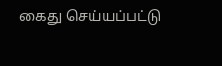கைது செய்யப்பட்டு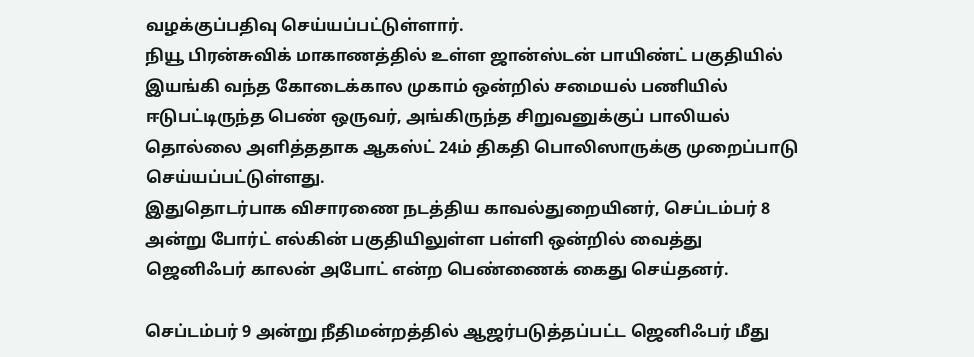வழக்குப்பதிவு செய்யப்பட்டுள்ளார்.
நியூ பிரன்சுவிக் மாகாணத்தில் உள்ள ஜான்ஸ்டன் பாயிண்ட் பகுதியில் இயங்கி வந்த கோடைக்கால முகாம் ஒன்றில் சமையல் பணியில் ஈடுபட்டிருந்த பெண் ஒருவர், அங்கிருந்த சிறுவனுக்குப் பாலியல் தொல்லை அளித்ததாக ஆகஸ்ட் 24ம் திகதி பொலிஸாருக்கு முறைப்பாடு செய்யப்பட்டுள்ளது.
இதுதொடர்பாக விசாரணை நடத்திய காவல்துறையினர், செப்டம்பர் 8 அன்று போர்ட் எல்கின் பகுதியிலுள்ள பள்ளி ஒன்றில் வைத்து ஜெனிஃபர் காலன் அபோட் என்ற பெண்ணைக் கைது செய்தனர்.

செப்டம்பர் 9 அன்று நீதிமன்றத்தில் ஆஜர்படுத்தப்பட்ட ஜெனிஃபர் மீது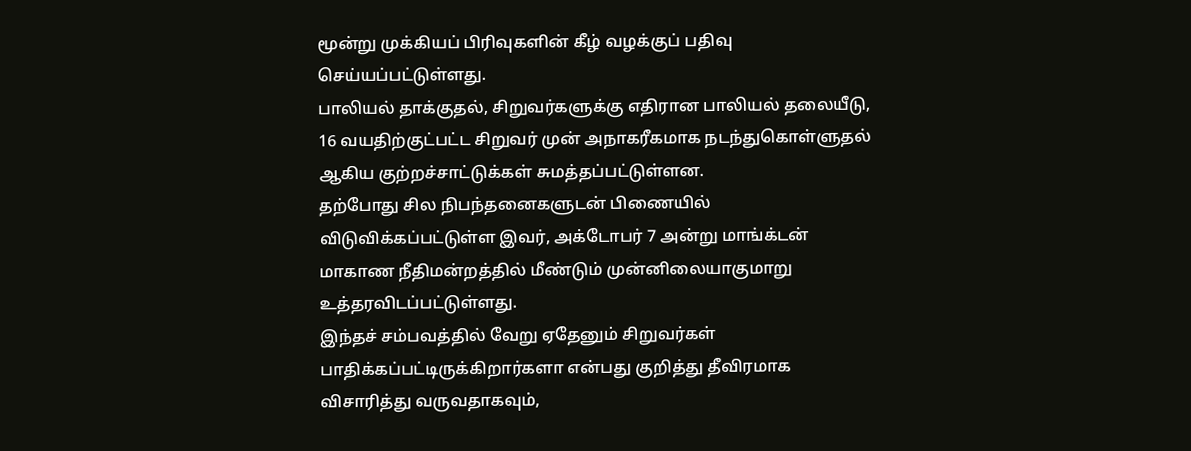மூன்று முக்கியப் பிரிவுகளின் கீழ் வழக்குப் பதிவு செய்யப்பட்டுள்ளது.
பாலியல் தாக்குதல், சிறுவர்களுக்கு எதிரான பாலியல் தலையீடு, 16 வயதிற்குட்பட்ட சிறுவர் முன் அநாகரீகமாக நடந்துகொள்ளுதல் ஆகிய குற்றச்சாட்டுக்கள் சுமத்தப்பட்டுள்ளன.
தற்போது சில நிபந்தனைகளுடன் பிணையில் விடுவிக்கப்பட்டுள்ள இவர், அக்டோபர் 7 அன்று மாங்க்டன் மாகாண நீதிமன்றத்தில் மீண்டும் முன்னிலையாகுமாறு உத்தரவிடப்பட்டுள்ளது.
இந்தச் சம்பவத்தில் வேறு ஏதேனும் சிறுவர்கள் பாதிக்கப்பட்டிருக்கிறார்களா என்பது குறித்து தீவிரமாக விசாரித்து வருவதாகவும்,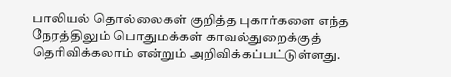பாலியல் தொல்லைகள் குறித்த புகார்களை எந்த நேரத்திலும் பொதுமக்கள் காவல்துறைக்குத் தெரிவிக்கலாம் என்றும் அறிவிக்கப்பட்டுள்ளது.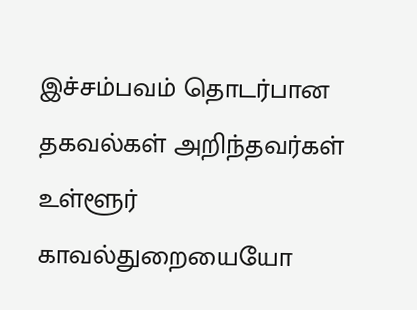இச்சம்பவம் தொடர்பான தகவல்கள் அறிந்தவர்கள் உள்ளூர் காவல்துறையையோ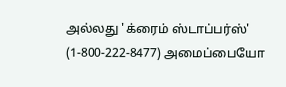அல்லது 'க்ரைம் ஸ்டாப்பர்ஸ்' (1-800-222-8477) அமைப்பையோ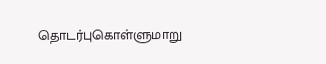தொடர்புகொள்ளுமாறு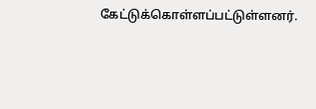கேட்டுக்கொள்ளப்பட்டுள்ளனர்.